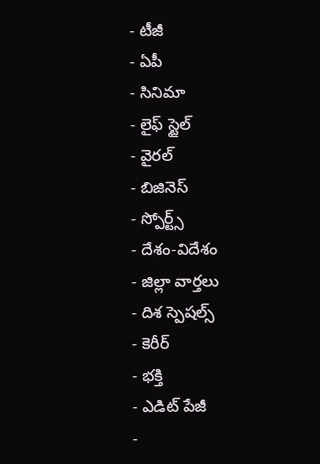- టీజీ
- ఏపీ
- సినిమా
- లైఫ్ స్టైల్
- వైరల్
- బిజినెస్
- స్పోర్ట్స్
- దేశం-విదేశం
- జిల్లా వార్తలు
- దిశ స్పెషల్స్
- కెరీర్
- భక్తి
- ఎడిట్ పేజీ
-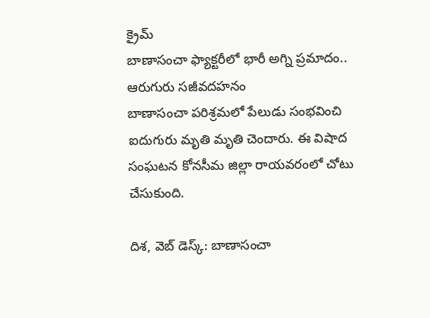క్రైమ్
బాణాసంచా ఫ్యాక్టరీలో భారీ అగ్ని ప్రమాదం.. ఆరుగురు సజీవదహనం
బాణాసంచా పరిశ్రమలో పేలుడు సంభవించి ఐదుగురు మృతి మృతి చెందారు. ఈ విషాద సంఘటన కోనసీమ జిల్లా రాయవరంలో చోటు చేసుకుంది.

దిశ, వెబ్ డెస్క్: బాణాసంచా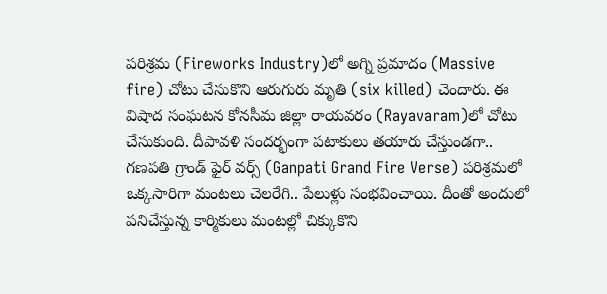పరిశ్రమ (Fireworks Industry)లో అగ్ని ప్రమాదం (Massive fire) చోటు చేసుకొని ఆరుగురు మృతి (six killed) చెందారు. ఈ విషాద సంఘటన కోనసీమ జిల్లా రాయవరం (Rayavaram)లో చోటు చేసుకుంది. దీపావళి సందర్భంగా పటాకులు తయారు చేస్తుండగా.. గణపతి గ్రాండ్ ఫైర్ వర్స్ (Ganpati Grand Fire Verse) పరిశ్రమలో ఒక్కసారిగా మంటలు చెలరేగి.. పేలుళ్లు సంభవించాయి. దీంతో అందులో పనిచేస్తున్న కార్మికులు మంటల్లో చిక్కుకొని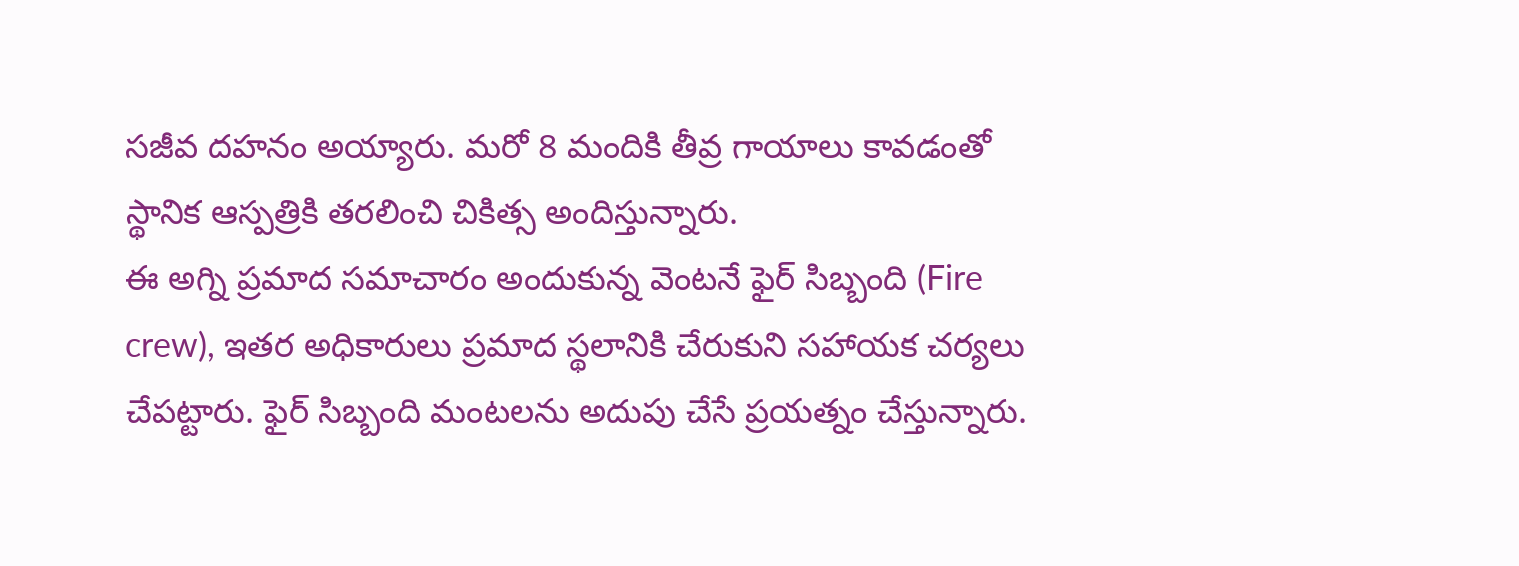సజీవ దహనం అయ్యారు. మరో 8 మందికి తీవ్ర గాయాలు కావడంతో స్థానిక ఆస్పత్రికి తరలించి చికిత్స అందిస్తున్నారు.
ఈ అగ్ని ప్రమాద సమాచారం అందుకున్న వెంటనే ఫైర్ సిబ్బంది (Fire crew), ఇతర అధికారులు ప్రమాద స్థలానికి చేరుకుని సహాయక చర్యలు చేపట్టారు. ఫైర్ సిబ్బంది మంటలను అదుపు చేసే ప్రయత్నం చేస్తున్నారు.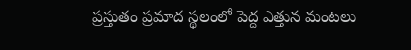ప్రస్తుతం ప్రమాద స్థలంలో పెద్ద ఎత్తున మంటలు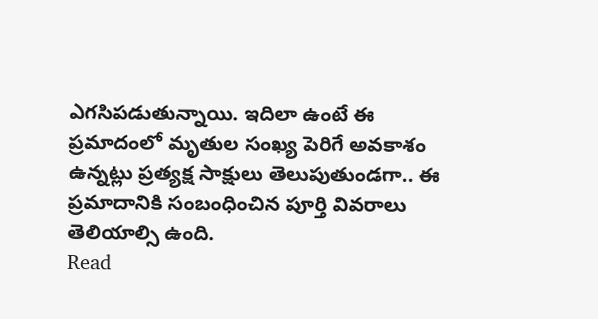ఎగసిపడుతున్నాయి. ఇదిలా ఉంటే ఈ ప్రమాదంలో మృతుల సంఖ్య పెరిగే అవకాశం ఉన్నట్లు ప్రత్యక్ష సాక్షులు తెలుపుతుండగా.. ఈ ప్రమాదానికి సంబంధించిన పూర్తి వివరాలు తెలియాల్సి ఉంది.
Read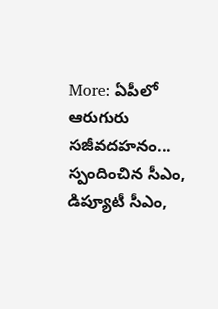More: ఏపీలో ఆరుగురు సజీవదహనం... స్పందించిన సీఎం, డిప్యూటీ సీఎం,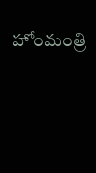హోంమంత్రి